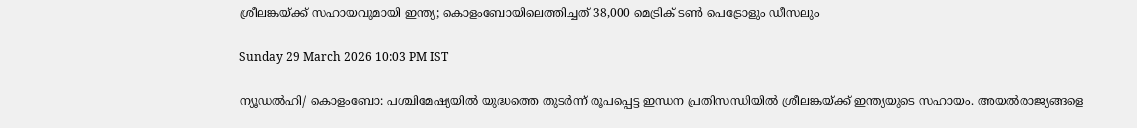ശ്രീലങ്കയ്ക്ക് സഹായവുമായി ഇന്ത്യ; കൊളംബോയിലെത്തിച്ചത് 38,000 മെട്രിക് ടണ്‍ പെട്രോളും ഡീസലും

Sunday 29 March 2026 10:03 PM IST

ന്യൂഡല്‍ഹി/ കൊളംബോ: പശ്ചിമേഷ്യയില്‍ യുദ്ധത്തെ തുടര്‍ന്ന് രൂപപ്പെട്ട ഇന്ധന പ്രതിസന്ധിയില്‍ ശ്രീലങ്കയ്ക്ക് ഇന്ത്യയുടെ സഹായം. അയല്‍രാജ്യങ്ങളെ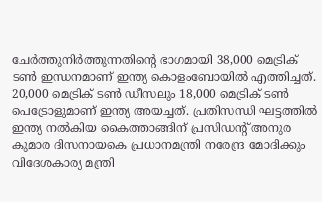ചേര്‍ത്തുനിര്‍ത്തുന്നതിന്റെ ഭാഗമായി 38,000 മെട്രിക് ടണ്‍ ഇന്ധനമാണ് ഇന്ത്യ കൊളംബോയില്‍ എത്തിച്ചത്. 20,000 മെട്രിക് ടണ്‍ ഡീസലും 18,000 മെട്രിക് ടണ്‍ പെട്രോളുമാണ് ഇന്ത്യ അയച്ചത്. പ്രതിസന്ധി ഘട്ടത്തില്‍ ഇന്ത്യ നല്‍കിയ കൈത്താങ്ങിന് പ്രസിഡന്റ് അനുര കുമാര ദിസനായകെ പ്രധാനമന്ത്രി നരേന്ദ്ര മോദിക്കും വിദേശകാര്യ മന്ത്രി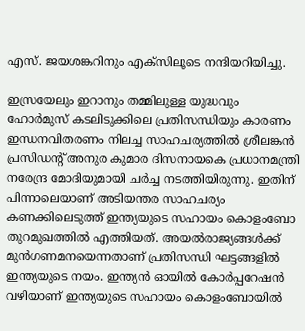എസ്. ജയശങ്കറിനും എക്‌സിലൂടെ നന്ദിയറിയിച്ചു.

ഇസ്രയേലും ഇറാനും തമ്മിലുള്ള യുദ്ധവും ഹോര്‍മുസ് കടലിടുക്കിലെ പ്രതിസന്ധിയും കാരണം ഇന്ധനവിതരണം നിലച്ച സാഹചര്യത്തില്‍ ശ്രീലങ്കന്‍ പ്രസിഡന്റ് അനുര കുമാര ദിസനായകെ പ്രധാനമന്ത്രി നരേന്ദ്ര മോദിയുമായി ചര്‍ച്ച നടത്തിയിരുന്നു. ഇതിന് പിന്നാലെയാണ് അടിയന്തര സാഹചര്യം കണക്കിലെടുത്ത് ഇന്ത്യയുടെ സഹായം കൊളംബോ തുറമുഖത്തില്‍ എത്തിയത്. അയല്‍രാജ്യങ്ങള്‍ക്ക് മുന്‍ഗണമനയെന്നതാണ് പ്രതിസന്ധി ഘട്ടങ്ങളില്‍ ഇന്ത്യയുടെ നയം. ഇന്ത്യന്‍ ഓയില്‍ കോര്‍പ്പറേഷന്‍ വഴിയാണ് ഇന്ത്യയുടെ സഹായം കൊളംബോയില്‍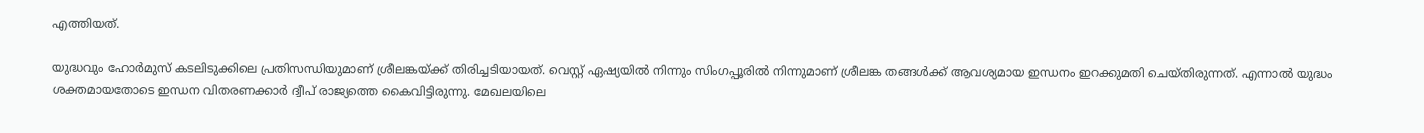എത്തിയത്.

യുദ്ധവും ഹോര്‍മുസ് കടലിടുക്കിലെ പ്രതിസന്ധിയുമാണ് ശ്രീലങ്കയ്ക്ക് തിരിച്ചടിയായത്. വെസ്റ്റ് ഏഷ്യയില്‍ നിന്നും സിംഗപ്പൂരില്‍ നിന്നുമാണ് ശ്രീലങ്ക തങ്ങള്‍ക്ക് ആവശ്യമായ ഇന്ധനം ഇറക്കുമതി ചെയ്തിരുന്നത്. എന്നാല്‍ യുദ്ധം ശക്തമായതോടെ ഇന്ധന വിതരണക്കാര്‍ ദ്വീപ് രാജ്യത്തെ കൈവിട്ടിരുന്നു. മേഖലയിലെ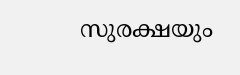സുരക്ഷയും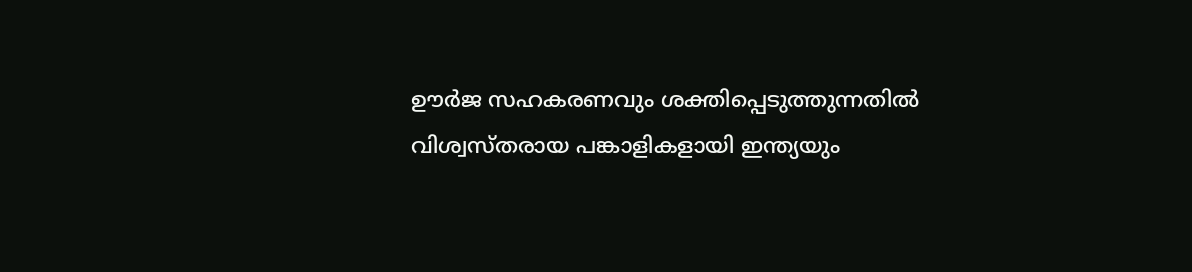ഊര്‍ജ സഹകരണവും ശക്തിപ്പെടുത്തുന്നതില്‍ വിശ്വസ്തരായ പങ്കാളികളായി ഇന്ത്യയും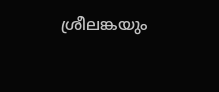ശ്രീലങ്കയും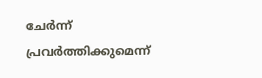ചേര്‍ന്ന് പ്രവര്‍ത്തിക്കുമെന്ന്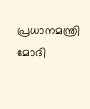പ്രധാനമന്ത്രി മോദി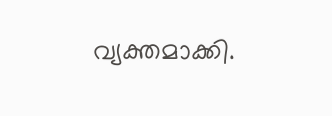വ്യക്തമാക്കി.